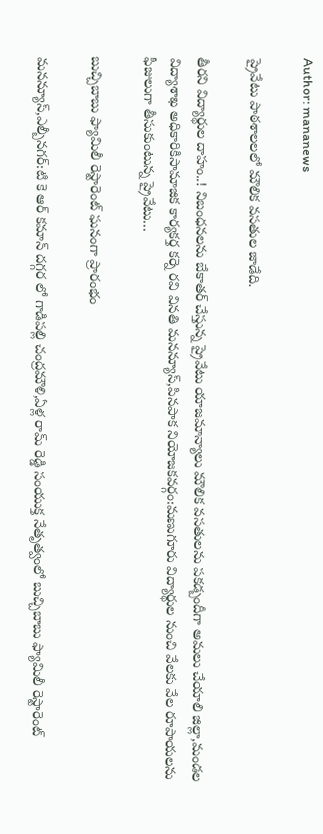Author: mananews

ప్రైవేటు పాఠశాలలలో మౌలిక వసతుల జాడేది.

తీరని విద్యార్థుల దాహం..! నిబంధనలను బేకాతర్ చేస్తున్న ప్రైవేటు యాజమాన్యాలు మౌలిక వసతులను పకడ్బందీగా అమలు చేయాలి జిల్లా,మండల విద్యాశాఖ అధికారికిసామాజిక కార్యకర్త కర్నె రవి వినతి మనన్యూస్,పినపాక నియోజకవర్గం:మణుగూరు విద్యార్థుల నుంచి వేలకు వేల రూపాయలను ఫీజులుగా తీసుకుంటున్న ప్రైవేటు…

బుచ్చిబాబు ఫ్యామిలీ రెస్టారెంట్ ఘనంగా ప్రారంభం

మనన్యూస్,ఎల్బీనగర్:టి కె ఆర్ కమాన్ దగ్గర లో గాడిపల్లి చంద్రమౌళి,ఏళ్ల రామ్ రెడ్డి సంయుక్త నేతృత్వంలో బుచ్చిబాబు ఫ్యామిలీ రెస్టారెంట్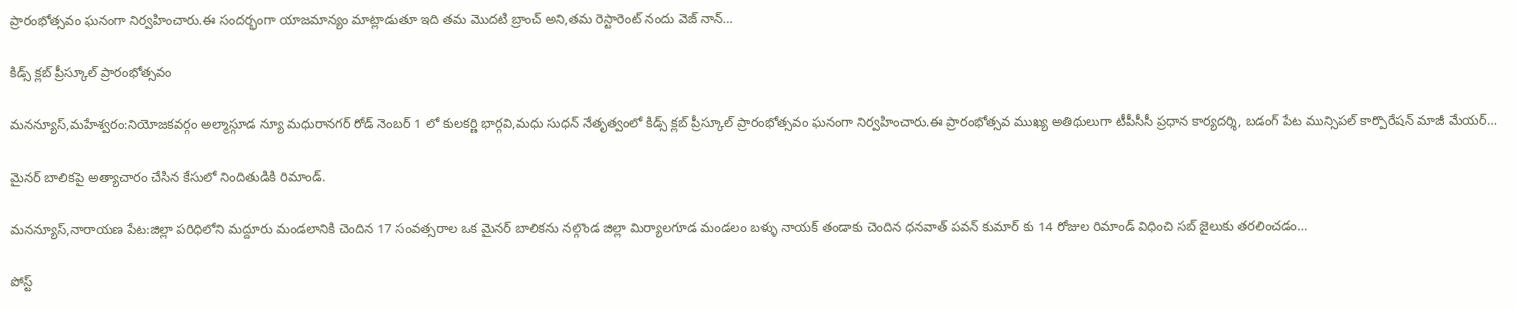ప్రారంభోత్సవం ఘనంగా నిర్వహించారు.ఈ సందర్భంగా యాజమాన్యం మాట్లాడుతూ ఇది తమ మొదటి బ్రాంచ్ అని,తమ రెస్టారెంట్ నందు వెజ్ నాన్…

కిడ్స్ క్లబ్ ప్రీస్కూల్ ప్రారంభోత్సవం

మనన్యూస్,మహేశ్వరం:నియోజకవర్గం అల్మాస్గూడ న్యూ మధురానగర్ రోడ్ నెంబర్ 1 లో కులకర్ణి భార్గవి,మధు సుధన్ నేతృత్వంలో కిడ్స్ క్లబ్ ప్రీస్కూల్ ప్రారంభోత్సవం ఘనంగా నిర్వహించారు.ఈ ప్రారంభోత్సవ ముఖ్య అతిథులుగా టీపీసీసీ ప్రధాన కార్యదర్శి, బడంగ్ పేట మున్సిపల్ కార్పొరేషన్ మాజీ మేయర్…

మైనర్ బాలికపై అత్యాచారం చేసిన కేసులో నిందితుడికి రిమాండ్.

మనన్యూస్,నారాయణ పేట:జిల్లా పరిధిలోని మద్దూరు మండలానికి చెందిన 17 సంవత్సరాల ఒక మైనర్ బాలికను నల్గొండ జిల్లా మిర్యాలగూడ మండలం బళ్ళు నాయక్ తండాకు చెందిన ధనవాత్ పవన్ కుమార్ కు 14 రోజుల రిమాండ్ విధించి సబ్ జైలుకు తరలించడం…

పోస్ట్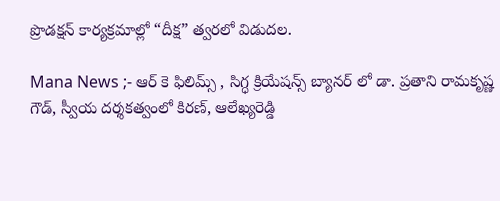ప్రొడక్షన్ కార్యక్రమాల్లో “దీక్ష” త్వరలో విడుదల.

Mana News ;- ఆర్ కె ఫిలిమ్స్ , సిగ్ధ క్రియేషన్స్ బ్యానర్ లో డా. ప్రతాని రామకృష్ణ గౌడ్, స్వీయ దర్శకత్వంలో కిరణ్, ఆలేఖ్యరెడ్డి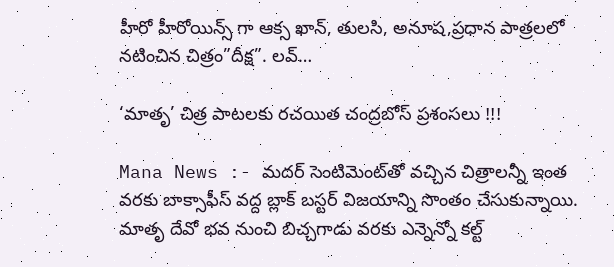హీరో హీరోయిన్స్ గా ఆక్స ఖాన్, తులసి, అనూష,ప్రధాన పాత్రలలో నటించిన చిత్రం”దీక్ష”. లవ్…

‘మాతృ’ చిత్ర పాటలకు రచయిత చంద్రబోస్ ప్రశంసలు !!!

Mana News :- మదర్ సెంటిమెంట్‌తో వచ్చిన చిత్రాలన్నీ ఇంత వరకు బాక్సాఫీస్ వద్ద బ్లాక్ బస్టర్ విజయాన్ని సొంతం చేసుకున్నాయి. మాతృ దేవో భవ నుంచి బిచ్చగాడు వరకు ఎన్నెన్నో కల్ట్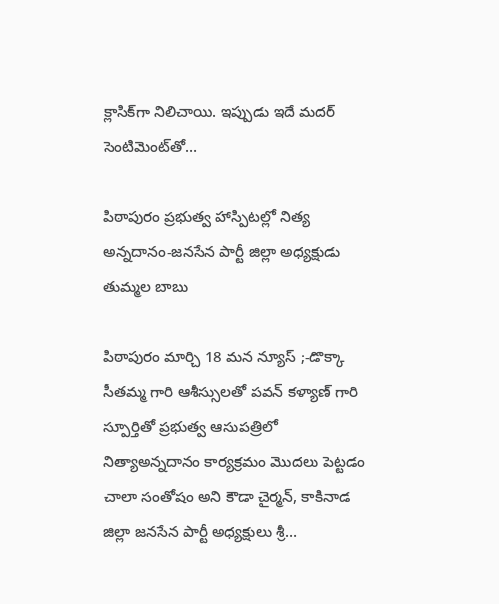క్లాసిక్‌గా నిలిచాయి. ఇప్పుడు ఇదే మదర్ సెంటిమెంట్‌తో…

పిఠాపురం ప్రభుత్వ హాస్పిటల్లో నిత్య అన్నదానం-జనసేన పార్టీ జిల్లా అధ్యక్షుడు తుమ్మల బాబు

పిఠాపురం మార్చి 18 మన న్యూస్ ;-డొక్కా సీతమ్మ గారి ఆశీస్సులతో పవన్ కళ్యాణ్ గారి స్పూర్తితో ప్రభుత్వ ఆసుపత్రిలో నిత్యాఅన్నదానం కార్యక్రమం మొదలు పెట్టడం చాలా సంతోషం అని కౌడా చైర్మన్, కాకినాడ జిల్లా జనసేన పార్టీ అధ్యక్షులు శ్రీ…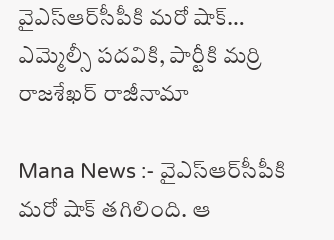వైఎస్ఆర్‌సీపీకి మరో షాక్… ఎమ్మెల్సీ పదవికి, పార్టీకి మర్రి రాజశేఖర్ రాజీనామా

Mana News :- వైఎస్ఆర్‌సీపీకి మరో షాక్ తగిలింది. ఆ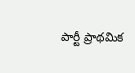పార్టీ ప్రాథమిక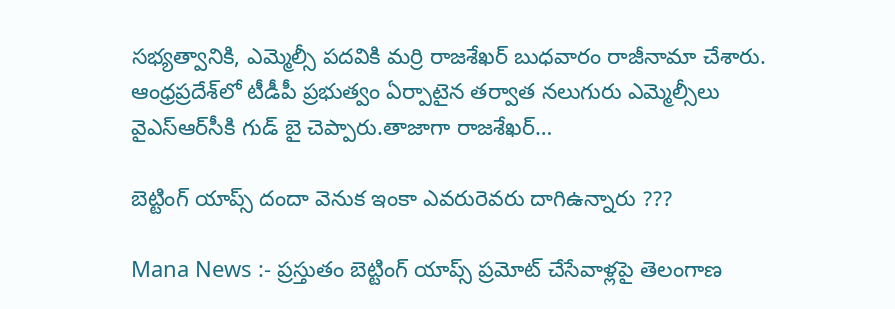సభ్యత్వానికి, ఎమ్మెల్సీ పదవికి మర్రి రాజశేఖర్ బుధవారం రాజీనామా చేశారు. ఆంధ్రప్రదేశ్‌లో టీడీపీ ప్రభుత్వం ఏర్పాటైన తర్వాత నలుగురు ఎమ్మెల్సీలు వైఎస్ఆర్‌సీకి గుడ్ బై చెప్పారు.తాజాగా రాజశేఖర్…

బెట్టింగ్ యాప్స్ దందా వెనుక ఇంకా ఎవరురెవరు దాగిఉన్నారు ???

Mana News :- ప్రస్తుతం బెట్టింగ్ యాప్స్ ప్రమోట్ చేసేవాళ్లపై తెలంగాణ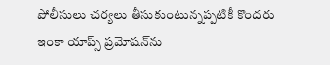పోలీసులు చర్యలు తీసుకుంటున్నప్పటికీ కొందరు ఇంకా యాప్స్ ప్రమోషన్‌ను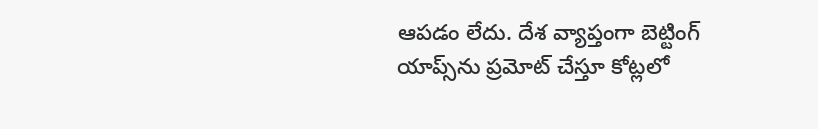ఆపడం లేదు. దేశ వ్యాప్తంగా బెట్టింగ్ యాప్స్‌ను ప్రమోట్ చేస్తూ కోట్లలో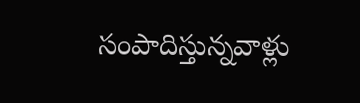సంపాదిస్తున్నవాళ్లు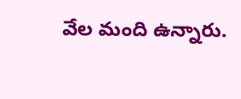వేల మంది ఉన్నారు.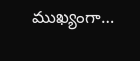ముఖ్యంగా…